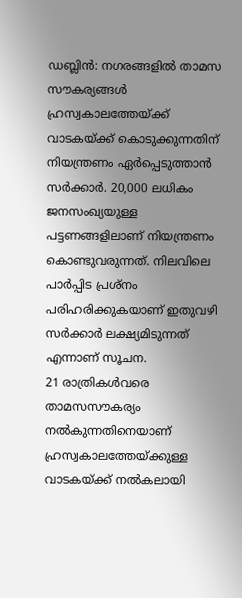ഡബ്ലിൻ: നഗരങ്ങളിൽ താമസ സൗകര്യങ്ങൾ ഹ്രസ്വകാലത്തേയ്ക്ക് വാടകയ്ക്ക് കൊടുക്കുന്നതിന് നിയന്ത്രണം ഏർപ്പെടുത്താൻ സർക്കാർ. 20,000 ലധികം ജനസംഖ്യയുള്ള പട്ടണങ്ങളിലാണ് നിയന്ത്രണം കൊണ്ടുവരുന്നത്. നിലവിലെ പാർപ്പിട പ്രശ്നം പരിഹരിക്കുകയാണ് ഇതുവഴി സർക്കാർ ലക്ഷ്യമിടുന്നത് എന്നാണ് സൂചന.
21 രാത്രികൾവരെ താമസസൗകര്യം നൽകുന്നതിനെയാണ് ഹ്രസ്വകാലത്തേയ്ക്കുള്ള വാടകയ്ക്ക് നൽകലായി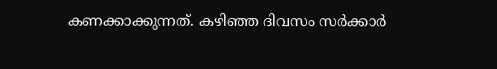കണക്കാക്കുന്നത്. കഴിഞ്ഞ ദിവസം സർക്കാർ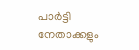പാർട്ടി നേതാക്കളും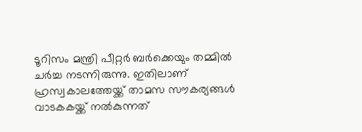ടൂറിസം മന്ത്രി പീറ്റർ ബർക്കെയും തമ്മിൽ ചർച്ച നടന്നിരുന്നു. ഇതിലാണ് ഹ്രസ്വകാലത്തേയ്ക്ക് താമസ സൗകര്യങ്ങൾ വാടകകയ്ക്ക് നൽകുന്നത്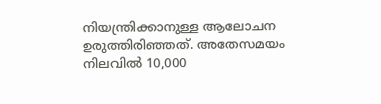നിയന്ത്രിക്കാനുള്ള ആലോചന ഉരുത്തിരിഞ്ഞത്. അതേസമയം നിലവിൽ 10,000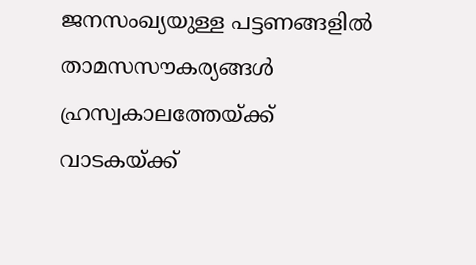ജനസംഖ്യയുള്ള പട്ടണങ്ങളിൽ താമസസൗകര്യങ്ങൾ ഹ്രസ്വകാലത്തേയ്ക്ക് വാടകയ്ക്ക്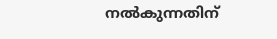നൽകുന്നതിന്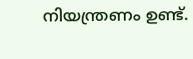നിയന്ത്രണം ഉണ്ട്.